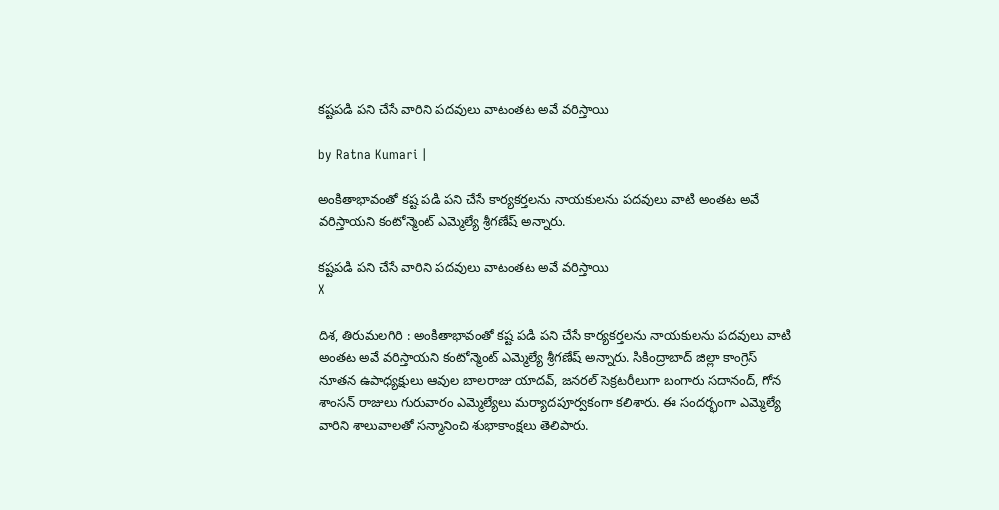కష్టపడి పని చేసే వారిని పదవులు వాటంతట అవే వరిస్తాయి

by Ratna Kumari |

అంకితాభావంతో కష్ట పడి పని చేసే కార్యకర్తలను నాయకులను పదవులు వాటి అంతట అవే వరిస్తాయని కంటోన్మెంట్ ఎమ్మెల్యే శ్రీగణేష్ అన్నారు.

కష్టపడి పని చేసే వారిని పదవులు వాటంతట అవే వరిస్తాయి
X

దిశ, తిరుమలగిరి : అంకితాభావంతో కష్ట పడి పని చేసే కార్యకర్తలను నాయకులను పదవులు వాటి అంతట అవే వరిస్తాయని కంటోన్మెంట్ ఎమ్మెల్యే శ్రీగణేష్ అన్నారు. సికింద్రాబాద్ జిల్లా కాంగ్రెస్ నూతన ఉపాధ్యక్షులు ఆవుల బాలరాజు యాదవ్, జనరల్ సెక్రటరీలుగా బంగారు సదానంద్, గోన శాంసన్ రాజులు గురువారం ఎమ్మెల్యేలు మర్యాదపూర్వకంగా కలిశారు. ఈ సందర్భంగా ఎమ్మెల్యే వారిని శాలువాలతో సన్మానించి శుభాకాంక్షలు తెలిపారు.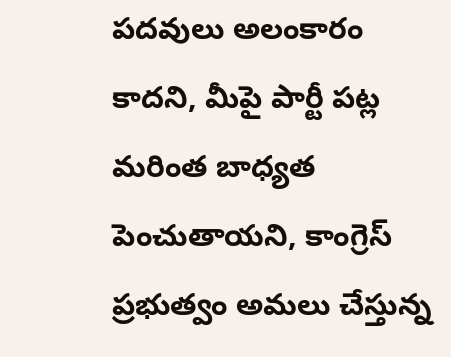పదవులు అలంకారం కాదని, మీపై పార్టీ పట్ల మరింత బాధ్యత పెంచుతాయని, కాంగ్రెస్ ప్రభుత్వం అమలు చేస్తున్న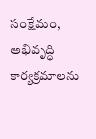సంక్షేమం, అభివృద్ధి కార్యక్రమాలను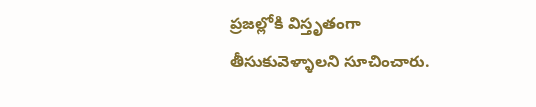ప్రజల్లోకి విస్తృతంగా తీసుకువెళ్ళాలని సూచించారు.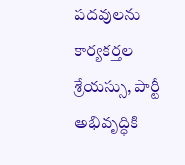పదవులను కార్యకర్తల శ్రేయస్సు, పార్టీ అభివృద్ధికి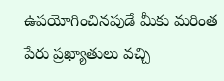ఉపయోగించినపుడే మీకు మరింత పేరు ప్రఖ్యాతులు వచ్చి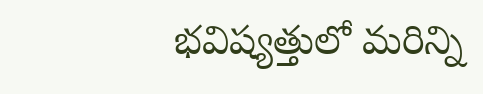భవిష్యత్తులో మరిన్ని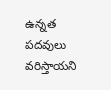ఉన్నత పదవులు వరిస్తాయని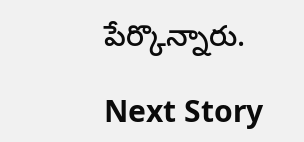పేర్కొన్నారు.

Next Story